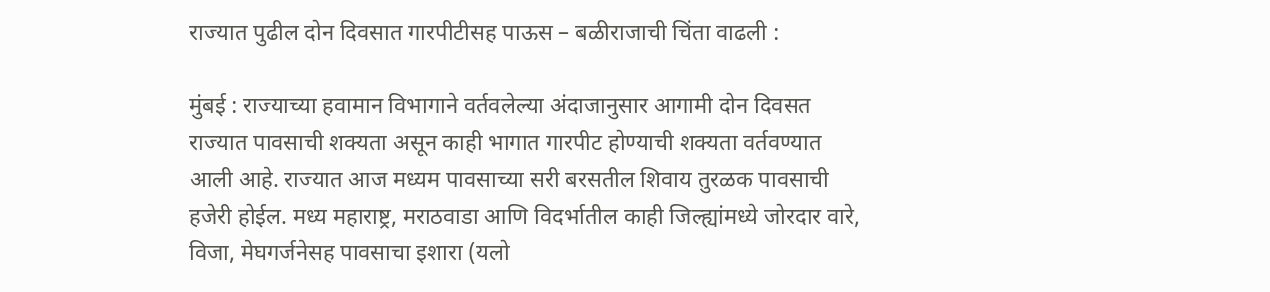राज्यात पुढील दोन दिवसात गारपीटीसह पाऊस – बळीराजाची चिंता वाढली :

मुंबई : राज्याच्या हवामान विभागाने वर्तवलेल्या अंदाजानुसार आगामी दोन दिवसत राज्यात पावसाची शक्यता असून काही भागात गारपीट होण्याची शक्यता वर्तवण्यात आली आहे. राज्यात आज मध्यम पावसाच्या सरी बरसतील शिवाय तुरळक पावसाची हजेरी होईल. मध्य महाराष्ट्र, मराठवाडा आणि विदर्भातील काही जिल्ह्यांमध्ये जोरदार वारे, विजा, मेघगर्जनेसह पावसाचा इशारा (यलो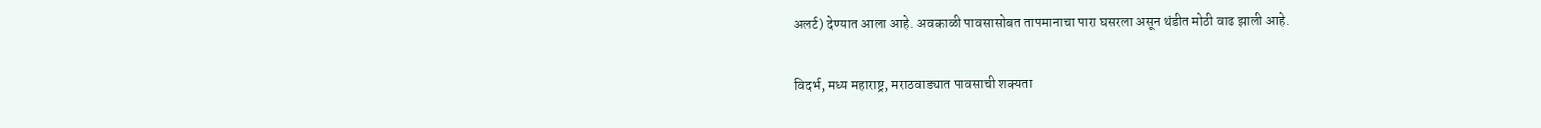अलर्ट) देण्यात आला आहे. अवकाळी पावसासोबत तापमानाचा पारा घसरला असून थंडीत मोठी वाढ झाली आहे.

विदर्भ, मध्य महाराष्ट्र, मराठवाड्यात पावसाची शक्यता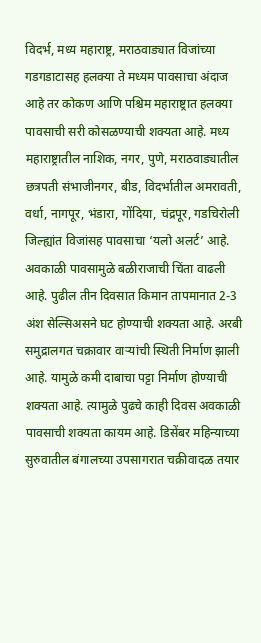विदर्भ, मध्य महाराष्ट्र, मराठवाड्यात विजांच्या गडगडाटासह हलक्या ते मध्यम पावसाचा अंदाज आहे तर कोकण आणि पश्चिम महाराष्ट्रात हलक्या पावसाची सरी कोसळण्याची शक्यता आहे. मध्य महाराष्ट्रातील नाशिक, नगर, पुणे, मराठवाड्यातील छत्रपती संभाजीनगर, बीड, विदर्भातील अमरावती, वर्धा, नागपूर, भंडारा, गोंदिया, चंद्रपूर, गडचिरोली जिल्ह्यांत विजांसह पावसाचा ‘यलो अलर्ट’ आहे.
अवकाळी पावसामुळे बळीराजाची चिंता वाढली आहे. पुढील तीन दिवसात किमान तापमानात 2-3 अंश सेल्सिअसने घट होण्याची शक्यता आहे. अरबी समुद्रालगत चक्रावार वार्‍यांची स्थिती निर्माण झाली आहे. यामुळे कमी दाबाचा पट्टा निर्माण होण्याची शक्यता आहे. त्यामुळे पुढचे काही दिवस अवकाळी पावसाची शक्यता कायम आहे. डिसेंबर महिन्याच्या सुरुवातील बंगालच्या उपसागरात चक्रीवादळ तयार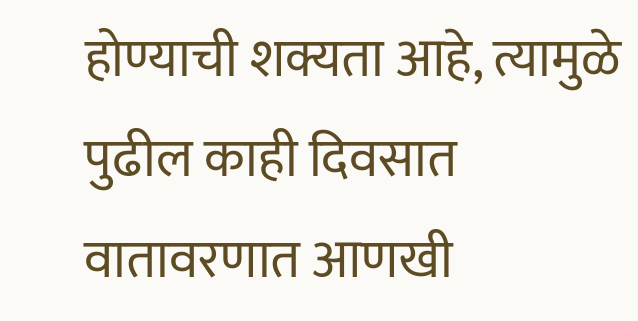होण्याची शक्यता आहे, त्यामुळे पुढील काही दिवसात वातावरणात आणखी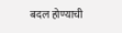बदल होण्याची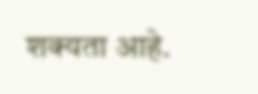शक्यता आहे.